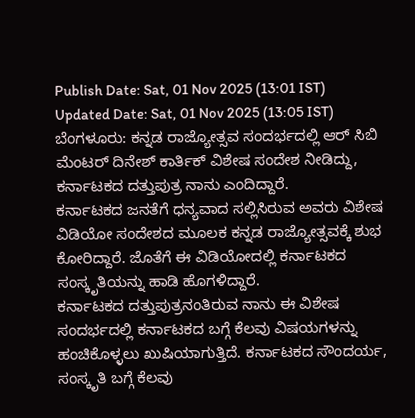Publish Date: Sat, 01 Nov 2025 (13:01 IST)
Updated Date: Sat, 01 Nov 2025 (13:05 IST)
ಬೆಂಗಳೂರು: ಕನ್ನಡ ರಾಜ್ಯೋತ್ಸವ ಸಂದರ್ಭದಲ್ಲಿ ಆರ್ ಸಿಬಿ ಮೆಂಟರ್ ದಿನೇಶ್ ಕಾರ್ತಿಕ್ ವಿಶೇಷ ಸಂದೇಶ ನೀಡಿದ್ದು, ಕರ್ನಾಟಕದ ದತ್ತುಪುತ್ರ ನಾನು ಎಂದಿದ್ದಾರೆ.
ಕರ್ನಾಟಕದ ಜನತೆಗೆ ಧನ್ಯವಾದ ಸಲ್ಲಿಸಿರುವ ಅವರು ವಿಶೇಷ ವಿಡಿಯೋ ಸಂದೇಶದ ಮೂಲಕ ಕನ್ನಡ ರಾಜ್ಯೋತ್ಸವಕ್ಕೆ ಶುಭ ಕೋರಿದ್ದಾರೆ. ಜೊತೆಗೆ ಈ ವಿಡಿಯೋದಲ್ಲಿ ಕರ್ನಾಟಕದ ಸಂಸ್ಕೃತಿಯನ್ನು ಹಾಡಿ ಹೊಗಳಿದ್ದಾರೆ.
ಕರ್ನಾಟಕದ ದತ್ತುಪುತ್ರನಂತಿರುವ ನಾನು ಈ ವಿಶೇಷ ಸಂದರ್ಭದಲ್ಲಿ ಕರ್ನಾಟಕದ ಬಗ್ಗೆ ಕೆಲವು ವಿಷಯಗಳನ್ನು ಹಂಚಿಕೊಳ್ಳಲು ಖುಷಿಯಾಗುತ್ತಿದೆ. ಕರ್ನಾಟಕದ ಸೌಂದರ್ಯ, ಸಂಸ್ಕೃತಿ ಬಗ್ಗೆ ಕೆಲವು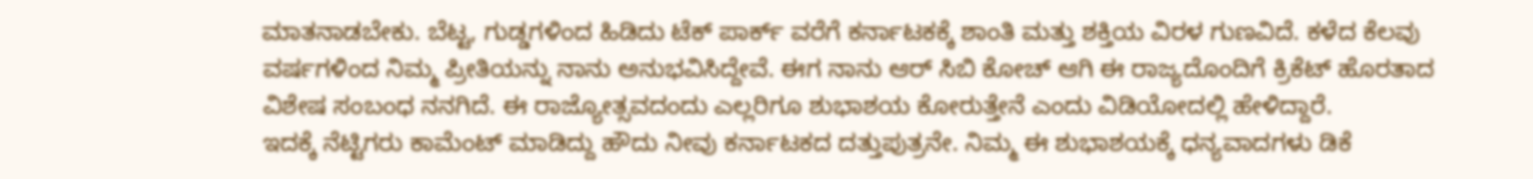ಮಾತನಾಡಬೇಕು. ಬೆಟ್ಟ, ಗುಡ್ಡಗಳಿಂದ ಹಿಡಿದು ಟೆಕ್ ಪಾರ್ಕ್ ವರೆಗೆ ಕರ್ನಾಟಕಕ್ಕೆ ಶಾಂತಿ ಮತ್ತು ಶಕ್ತಿಯ ವಿರಳ ಗುಣವಿದೆ. ಕಳೆದ ಕೆಲವು ವರ್ಷಗಳಿಂದ ನಿಮ್ಮ ಪ್ರೀತಿಯನ್ನು ನಾನು ಅನುಭವಿಸಿದ್ದೇವೆ. ಈಗ ನಾನು ಆರ್ ಸಿಬಿ ಕೋಚ್ ಆಗಿ ಈ ರಾಜ್ಯದೊಂದಿಗೆ ಕ್ರಿಕೆಟ್ ಹೊರತಾದ ವಿಶೇಷ ಸಂಬಂಧ ನನಗಿದೆ. ಈ ರಾಜ್ಯೋತ್ಸವದಂದು ಎಲ್ಲರಿಗೂ ಶುಭಾಶಯ ಕೋರುತ್ತೇನೆ ಎಂದು ವಿಡಿಯೋದಲ್ಲಿ ಹೇಳಿದ್ದಾರೆ.
ಇದಕ್ಕೆ ನೆಟ್ಟಿಗರು ಕಾಮೆಂಟ್ ಮಾಡಿದ್ದು ಹೌದು ನೀವು ಕರ್ನಾಟಕದ ದತ್ತುಪುತ್ರನೇ. ನಿಮ್ಮ ಈ ಶುಭಾಶಯಕ್ಕೆ ಧನ್ಯವಾದಗಳು ಡಿಕೆ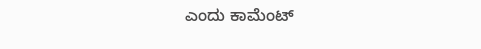ಎಂದು ಕಾಮೆಂಟ್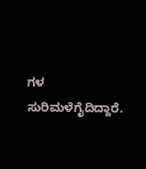ಗಳ ಸುರಿಮಳೆಗೈದಿದ್ದಾರೆ.